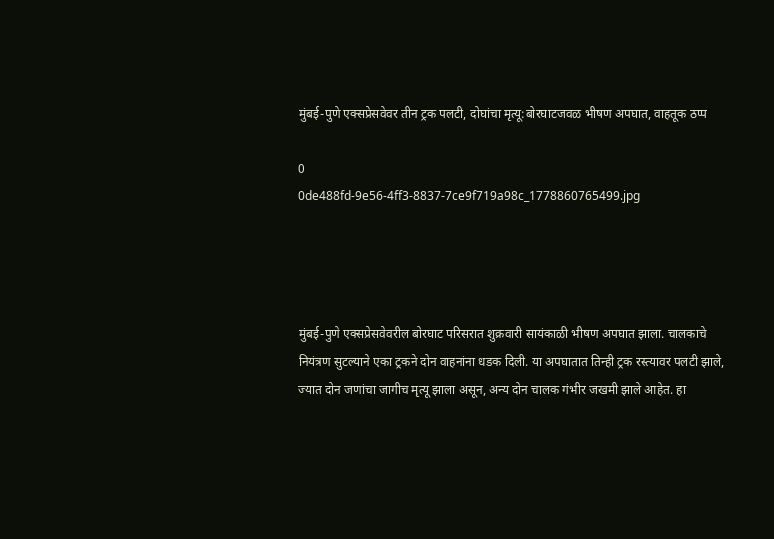मुंबई-पुणे एक्सप्रेसवेवर तीन ट्रक पलटी, दोघांचा मृत्यू:बोरघाटजवळ भीषण अपघात, वाहतूक ठप्प

0
0de488fd-9e56-4ff3-8837-7ce9f719a98c_1778860765499.jpg




मुंबई-पुणे एक्सप्रेसवेवरील बोरघाट परिसरात शुक्रवारी सायंकाळी भीषण अपघात झाला. चालकाचे नियंत्रण सुटल्याने एका ट्रकने दोन वाहनांना धडक दिली. या अपघातात तिन्ही ट्रक रस्त्यावर पलटी झाले, ज्यात दोन जणांचा जागीच मृत्यू झाला असून, अन्य दोन चालक गंभीर जखमी झाले आहेत. हा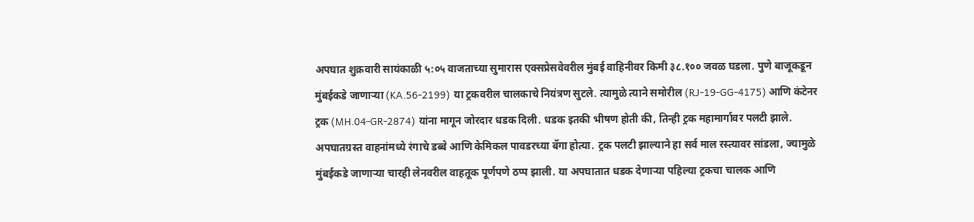अपघात शुक्रवारी सायंकाळी ५:०५ वाजताच्या सुमारास एक्सप्रेसवेवरील मुंबई वाहिनीवर किमी ३८.१०० जवळ घडला. पुणे बाजूकडून मुंबईकडे जाणाऱ्या (KA.56-2199) या ट्रकवरील चालकाचे नियंत्रण सुटले. त्यामुळे त्याने समोरील (RJ-19-GG-4175) आणि कंटेनर ट्रक (MH.04-GR-2874) यांना मागून जोरदार धडक दिली. धडक इतकी भीषण होती की, तिन्ही ट्रक महामार्गावर पलटी झाले. अपघातग्रस्त वाहनांमध्ये रंगाचे डब्बे आणि केमिकल पावडरच्या बॅगा होत्या. ट्रक पलटी झाल्याने हा सर्व माल रस्त्यावर सांडला, ज्यामुळे मुंबईकडे जाणाऱ्या चारही लेनवरील वाहतूक पूर्णपणे ठप्प झाली. या अपघातात धडक देणाऱ्या पहिल्या ट्रकचा चालक आणि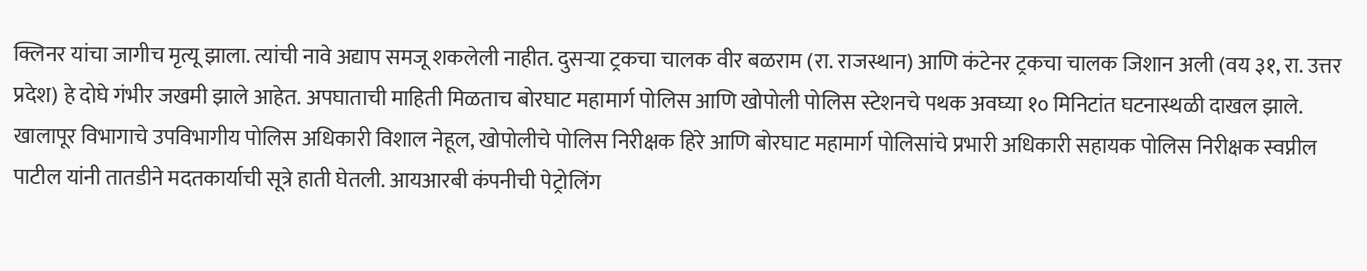क्लिनर यांचा जागीच मृत्यू झाला. त्यांची नावे अद्याप समजू शकलेली नाहीत. दुसऱ्या ट्रकचा चालक वीर बळराम (रा. राजस्थान) आणि कंटेनर ट्रकचा चालक जिशान अली (वय ३१, रा. उत्तर प्रदेश) हे दोघे गंभीर जखमी झाले आहेत. अपघाताची माहिती मिळताच बोरघाट महामार्ग पोलिस आणि खोपोली पोलिस स्टेशनचे पथक अवघ्या १० मिनिटांत घटनास्थळी दाखल झाले. खालापूर विभागाचे उपविभागीय पोलिस अधिकारी विशाल नेहूल, खोपोलीचे पोलिस निरीक्षक हिरे आणि बोरघाट महामार्ग पोलिसांचे प्रभारी अधिकारी सहायक पोलिस निरीक्षक स्वप्नील पाटील यांनी तातडीने मदतकार्याची सूत्रे हाती घेतली. आयआरबी कंपनीची पेट्रोलिंग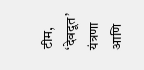टीम, ‘देवदूत’ यंत्रणा आणि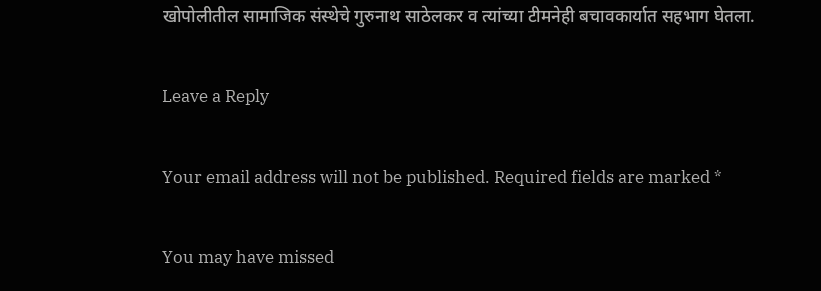खोपोलीतील सामाजिक संस्थेचे गुरुनाथ साठेलकर व त्यांच्या टीमनेही बचावकार्यात सहभाग घेतला.

Leave a Reply

Your email address will not be published. Required fields are marked *

You may have missed